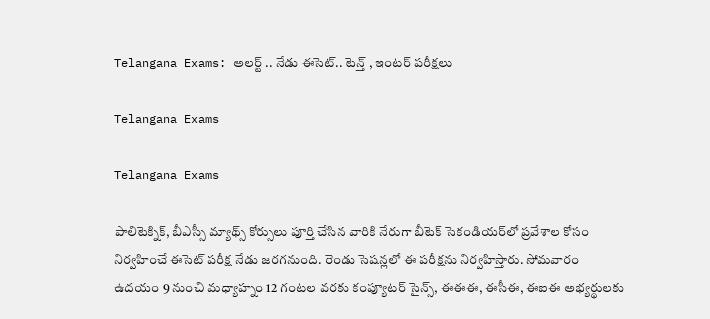Telangana Exams: అలర్ట్ .. నేడు ఈసెట్‌.. టెన్త్‌ , ఇంటర్‌ పరీక్షలు

Telangana Exams

Telangana Exams

పాలిటెక్నిక్, బీఎస్సీ మ్యాథ్స్ కోర్సులు పూర్తి చేసిన వారికి నేరుగా బీటెక్ సెకండియర్‌లో ప్రవేశాల కోసం నిర్వహించే ఈసెట్ పరీక్ష నేడు జరగనుంది. రెండు సెషన్లలో ఈ పరీక్షను నిర్వహిస్తారు. సోమవారం ఉదయం 9 నుంచి మధ్యాహ్నం 12 గంటల వరకు కంప్యూ‌టర్‌ సైన్స్‌, ఈఈఈ, ఈసీఈ, ఈఐఈ అభ్యర్థు‌లకు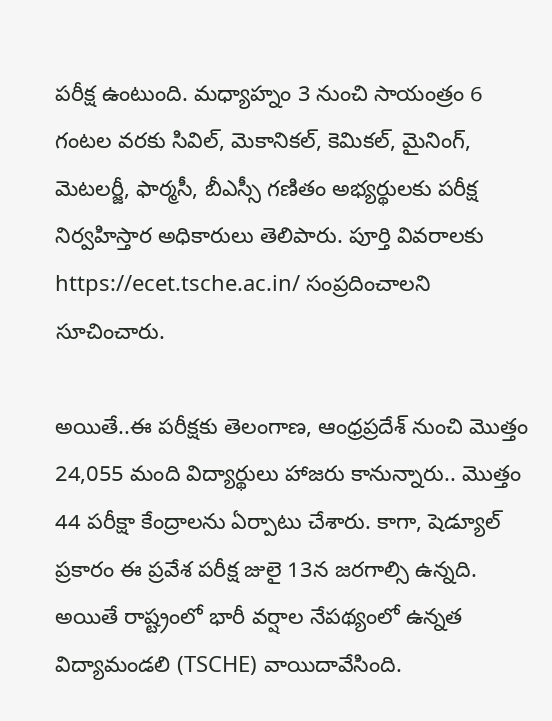పరీక్ష ఉంటుంది. మధ్యాహ్నం 3 నుంచి సాయంత్రం 6 గంటల వరకు సివిల్‌, మెకా‌ని‌కల్‌, కెమి‌కల్‌, మైనింగ్‌, మెట‌లర్జీ, ఫార్మసీ, బీఎస్సీ గణితం అభ్యర్థు‌లకు పరీక్ష నిర్వహి‌స్తా‌ర అధికారులు తెలిపారు. పూర్తి వివరాలకు https://ecet.tsche.ac.in/ సంప్రదించాలని సూచించారు.

అయితే..ఈ పరీ‌క్షకు తెలం‌గాణ, ఆంధ్రప్రదేశ్‌ నుంచి మొత్తం 24,055 మంది విద్యా‌ర్థులు హాజ‌రు కానున్నారు.. మొత్తం 44 పరీక్షా కేంద్రా‌లను ఏర్పాటు చేశారు. కాగా, షెడ్యూల్‌ ప్రకారం ఈ ప్రవేశ పరీక్ష జులై 13న జరగాల్సి ఉన్నది. అయితే రాష్ట్రంలో భారీ వర్షాల నేపథ్యంలో ఉన్నత విద్యామండలి (TSCHE) వాయిదావేసింది.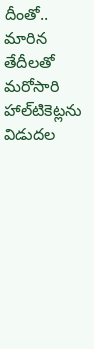దీంతో.. మారిన తేదీలతో మరోసారి హాల్‌టికెట్లను విడుదల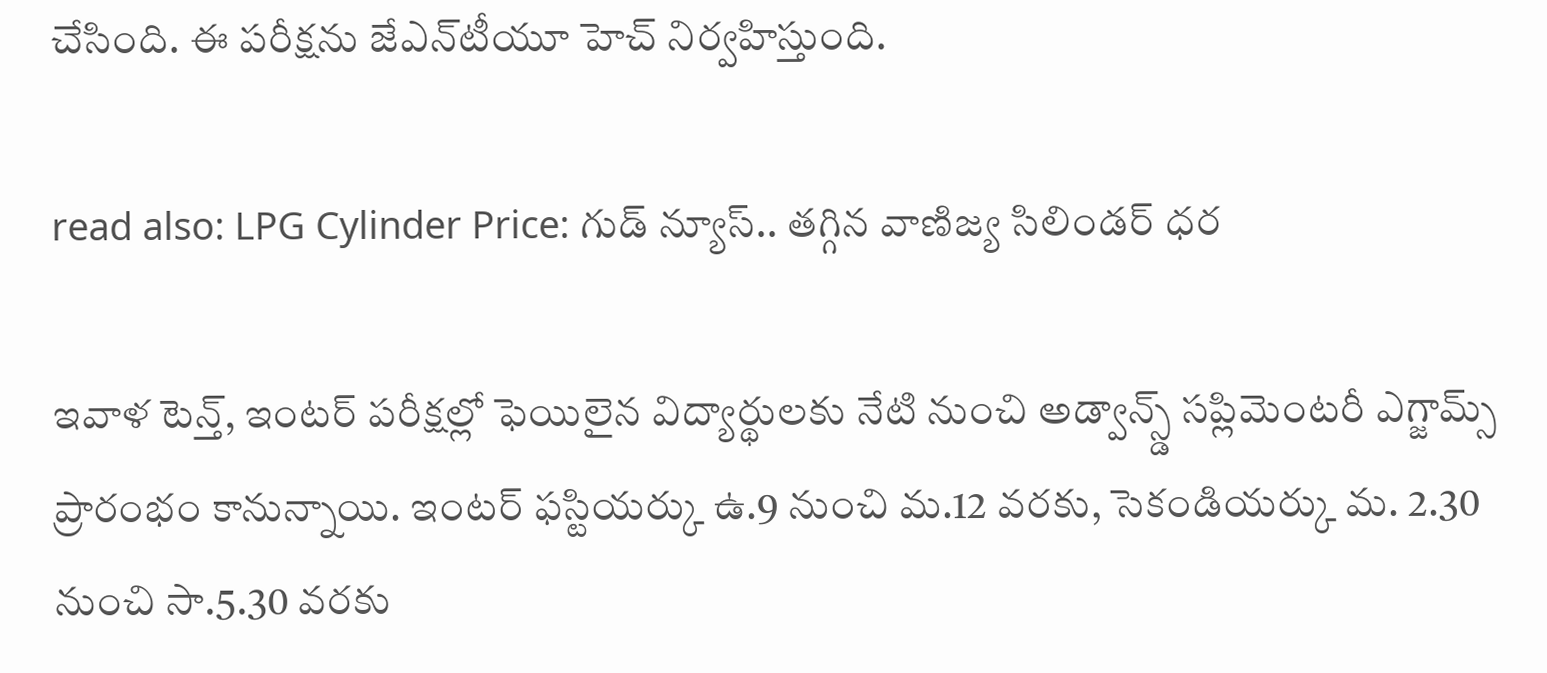చేసింది. ఈ పరీక్షను జేఎన్‌టీయూ హెచ్‌ నిర్వహిస్తుంది.

read also: LPG Cylinder Price: గుడ్ న్యూస్.. తగ్గిన వాణిజ్య సిలిండర్ ధర

ఇవాళ టెన్త్, ఇంటర్ పరీక్షల్లో ఫెయిలైన విద్యార్థులకు నేటి నుంచి అడ్వాన్స్డ్ సప్లిమెంటరీ ఎగ్జామ్స్ ప్రారంభం కానున్నాయి. ఇంటర్ ఫస్టియర్కు ఉ.9 నుంచి మ.12 వరకు, సెకండియర్కు మ. 2.30 నుంచి సా.5.30 వరకు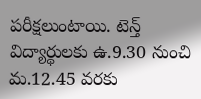పరీక్షలుంటాయి. టెన్త్ విద్యార్థులకు ఉ.9.30 నుంచి మ.12.45 వరకు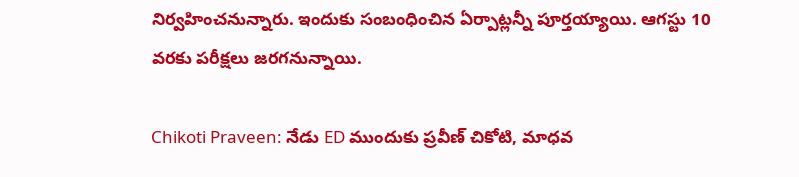నిర్వహించనున్నారు. ఇందుకు సంబంధించిన ఏర్పాట్లన్నీ పూర్తయ్యాయి. ఆగస్టు 10 వరకు పరీక్షలు జరగనున్నాయి.

Chikoti Praveen: నేడు ED ముందుకు ప్రవీణ్ చికోటి, మాధవ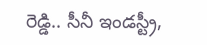రెడ్డి.. సీనీ ఇండస్ట్రీ,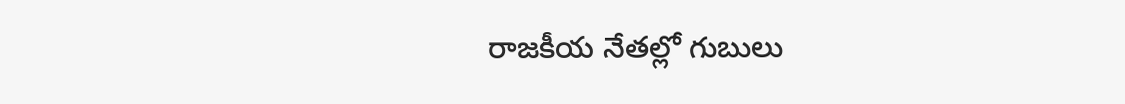రాజకీయ నేతల్లో గుబులు